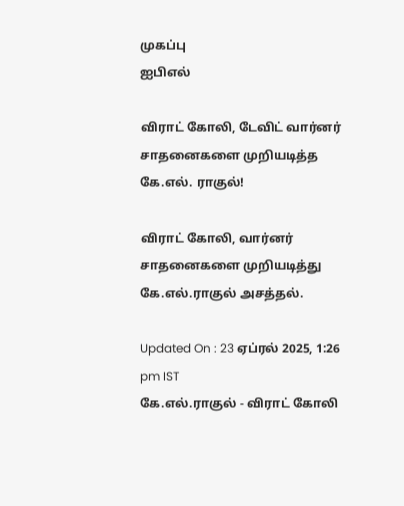முகப்பு
ஐபிஎல்

விராட் கோலி, டேவிட் வார்னர் சாதனைகளை முறியடித்த கே.எல். ராகுல்!

விராட் கோலி, வார்னர் சாதனைகளை முறியடித்து கே.எல்.ராகுல் அசத்தல்.

Updated On : 23 ஏப்ரல் 2025, 1:26 pm IST
கே.எல்.ராகுல் - விராட் கோலி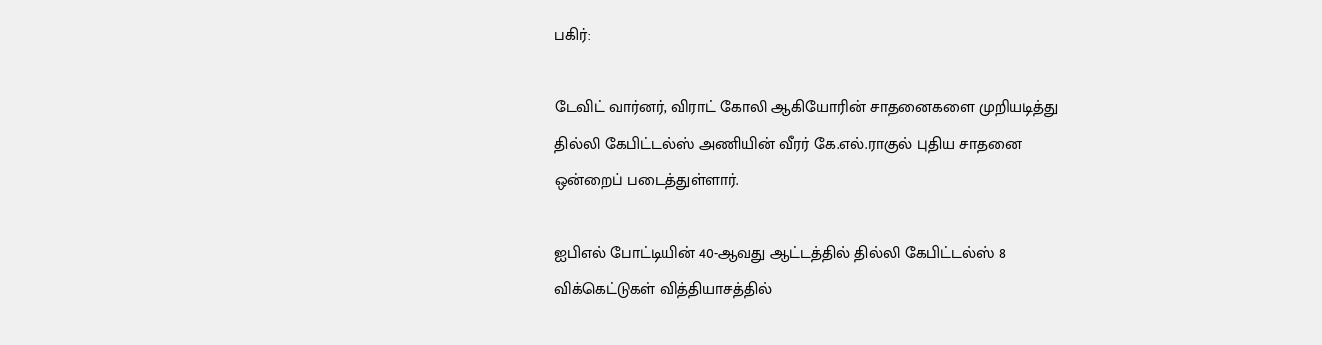பகிர்:

டேவிட் வார்னர், விராட் கோலி ஆகியோரின் சாதனைகளை முறியடித்து தில்லி கேபிட்டல்ஸ் அணியின் வீரர் கே.எல்.ராகுல் புதிய சாதனை ஒன்றைப் படைத்துள்ளார்.

ஐபிஎல் போட்டியின் 40-ஆவது ஆட்டத்தில் தில்லி கேபிட்டல்ஸ் 8 விக்கெட்டுகள் வித்தியாசத்தில்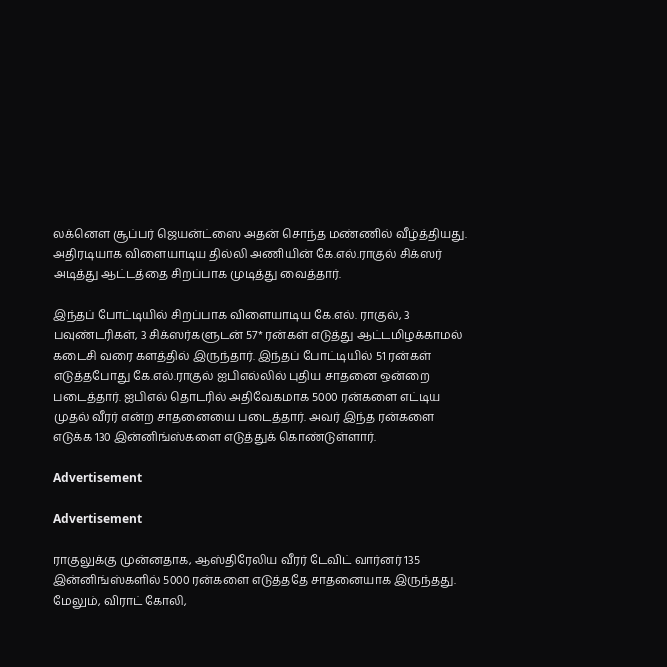லக்னௌ சூப்பர் ஜெயன்ட்ஸை அதன் சொந்த மண்ணில் வீழ்த்தியது. அதிரடியாக விளையாடிய தில்லி அணியின் கே.எல்.ராகுல் சிக்ஸர் அடித்து ஆட்டத்தை சிறப்பாக முடித்து வைத்தார்.

இந்தப் போட்டியில் சிறப்பாக விளையாடிய கே.எல். ராகுல், 3 பவுண்டரிகள், 3 சிக்ஸர்களுடன் 57* ரன்கள் எடுத்து ஆட்டமிழக்காமல் கடைசி வரை களத்தில் இருந்தார். இந்தப் போட்டியில் 51 ரன்கள் எடுத்தபோது கே.எல்.ராகுல் ஐபிஎல்லில் புதிய சாதனை ஒன்றை படைத்தார். ஐபிஎல் தொடரில் அதிவேகமாக 5000 ரன்களை எட்டிய முதல் வீரர் என்ற சாதனையை படைத்தார். அவர் இந்த ரன்களை எடுக்க 130 இன்னிங்ஸ்களை எடுத்துக் கொண்டுள்ளார்.

Advertisement

Advertisement

ராகுலுக்கு முன்னதாக, ஆஸ்திரேலிய வீரர் டேவிட் வார்னர் 135 இன்னிங்ஸ்களில் 5000 ரன்களை எடுத்ததே சாதனையாக இருந்தது. மேலும், விராட் கோலி,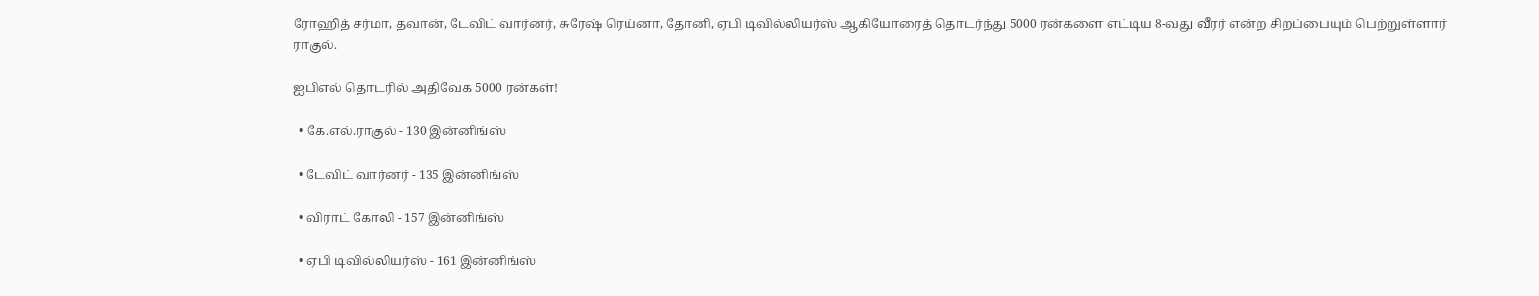ரோஹித் சர்மா, தவான், டேவிட் வார்னர், சுரேஷ் ரெய்னா, தோனி, ஏபி டிவில்லியர்ஸ் ஆகியோரைத் தொடர்ந்து 5000 ரன்களை எட்டிய 8-வது வீரர் என்ற சிறப்பையும் பெற்றுள்ளார் ராகுல்.

ஐபிஎல் தொடரில் அதிவேக 5000 ரன்கள்!

  • கே.எல்.ராகுல் - 130 இன்னிங்ஸ்

  • டேவிட் வார்னர் - 135 இன்னிங்ஸ்

  • விராட் கோலி - 157 இன்னிங்ஸ்

  • ஏபி டிவில்லியர்ஸ் - 161 இன்னிங்ஸ்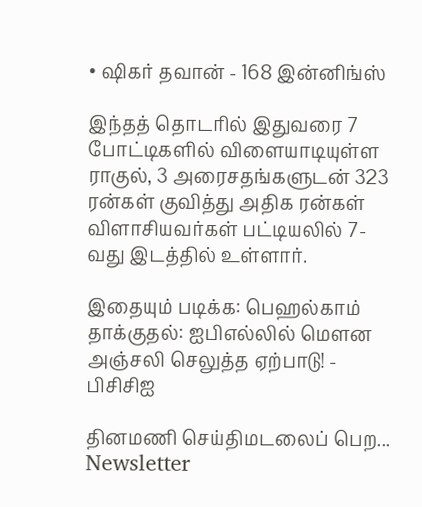• ஷிகர் தவான் - 168 இன்னிங்ஸ்

இந்தத் தொடரில் இதுவரை 7 போட்டிகளில் விளையாடியுள்ள ராகுல், 3 அரைசதங்களுடன் 323 ரன்கள் குவித்து அதிக ரன்கள் விளாசியவர்கள் பட்டியலில் 7-வது இடத்தில் உள்ளார்.

இதையும் படிக்க: பெஹல்காம் தாக்குதல்: ஐபிஎல்லில் மௌன அஞ்சலி செலுத்த ஏற்பாடு! - பிசிசிஐ

தினமணி செய்திமடலைப் பெற... Newsletter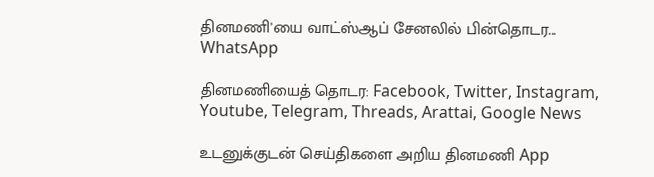தினமணி'யை வாட்ஸ்ஆப் சேனலில் பின்தொடர... WhatsApp

தினமணியைத் தொடர: Facebook, Twitter, Instagram, Youtube, Telegram, Threads, Arattai, Google News

உடனுக்குடன் செய்திகளை அறிய தினமணி App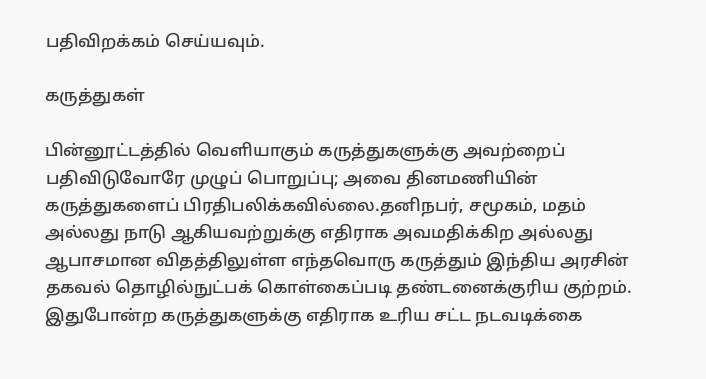பதிவிறக்கம் செய்யவும்.

கருத்துகள்

பின்னூட்டத்தில் வெளியாகும் கருத்துகளுக்கு அவற்றைப் பதிவிடுவோரே முழுப் பொறுப்பு; அவை தினமணியின் கருத்துகளைப் பிரதிபலிக்கவில்லை.தனிநபர், சமூகம், மதம் அல்லது நாடு ஆகியவற்றுக்கு எதிராக அவமதிக்கிற அல்லது ஆபாசமான விதத்திலுள்ள எந்தவொரு கருத்தும் இந்திய அரசின் தகவல் தொழில்நுட்பக் கொள்கைப்படி தண்டனைக்குரிய குற்றம். இதுபோன்ற கருத்துகளுக்கு எதிராக உரிய சட்ட நடவடிக்கை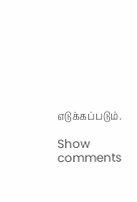எடுக்கப்படும்.

Show comments